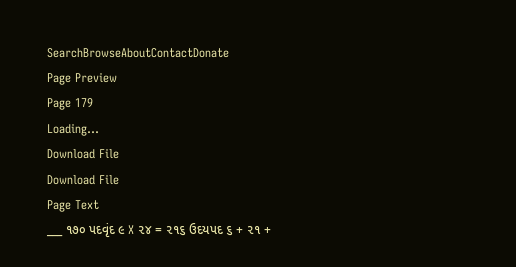SearchBrowseAboutContactDonate
Page Preview
Page 179
Loading...
Download File
Download File
Page Text
___ ૧૭૦ પદવૃંદ ૯ X ૨૪ = ૨૧૬ ઉદયપદ ૬ + ૨૧ +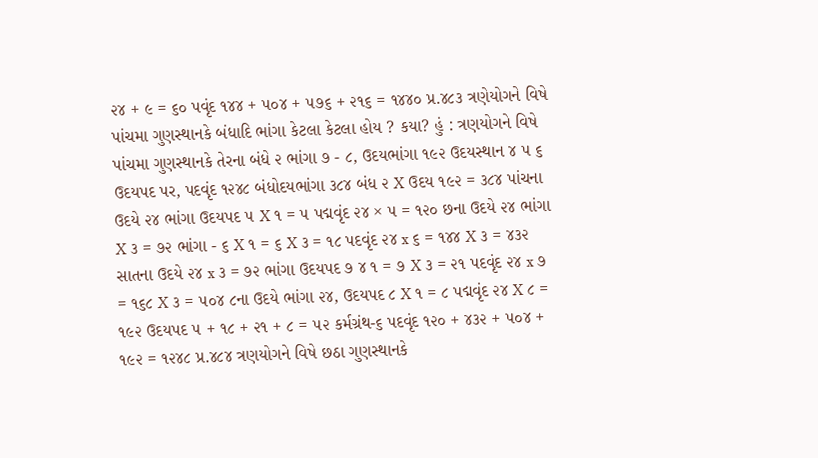૨૪ + ૯ = ૬૦ પવૃંદ ૧૪૪ + ૫૦૪ + ૫૭૬ + ૨૧૬ = ૧૪૪૦ પ્ર.૪૮૩ ત્રણેયોગને વિષે પાંચમા ગુણસ્થાનકે બંધાદિ ભાંગા કેટલા કેટલા હોય ? કયા? હું : ત્રણયોગને વિષે પાંચમા ગુણસ્થાનકે તેરના બંધે ૨ ભાંગા ૭ - ૮, ઉદયભાંગા ૧૯૨ ઉદયસ્થાન ૪ ૫ ૬ ઉદયપદ પર, પદવૃંદ ૧૨૪૮ બંધોદયભાંગા ૩૮૪ બંધ ૨ X ઉદય ૧૯૨ = ૩૮૪ પાંચના ઉદયે ૨૪ ભાંગા ઉદયપદ ૫ X ૧ = ૫ પદ્મવૃંદ ૨૪ × ૫ = ૧૨૦ છના ઉદયે ૨૪ ભાંગા X ૩ = ૭૨ ભાંગા - ૬ X ૧ = ૬ X ૩ = ૧૮ પદવૃંદ ૨૪ x ૬ = ૧૪૪ X ૩ = ૪૩૨ સાતના ઉદયે ૨૪ x ૩ = ૭૨ ભાંગા ઉદયપદ ૭ ૪ ૧ = ૭ X ૩ = ૨૧ પદવૃંદ ૨૪ x ૭ = ૧૬૮ X ૩ = ૫૦૪ ૮ના ઉદયે ભાંગા ૨૪, ઉદયપદ ૮ X ૧ = ૮ પદ્મવૃંદ ૨૪ X ૮ = ૧૯૨ ઉદયપદ ૫ + ૧૮ + ૨૧ + ૮ = ૫૨ કર્મગ્રંથ-૬ પદવૃંદ ૧૨૦ + ૪૩૨ + ૫૦૪ + ૧૯૨ = ૧૨૪૮ પ્ર.૪૮૪ ત્રણયોગને વિષે છઠા ગુણસ્થાનકે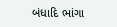બંધાદિ ભાંગા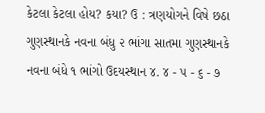કેટલા કેટલા હોય? કયા? ઉ : ત્રણયોગને વિષે છઠા ગુણસ્થાનકે નવના બંધુ ૨ ભાંગા સાતમા ગુણસ્થાનકે નવના બંધે ૧ ભાંગો ઉદયસ્થાન ૪. ૪ - ૫ - ૬ - ૭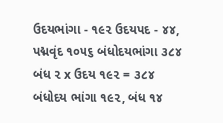ઉદયભાંગા - ૧૯૨ ઉદયપદ - ૪૪, પદ્મવૃંદ ૧૦૫૬ બંધોદયભાંગા ૩૮૪ બંધ ૨ x ઉદય ૧૯૨ = ૩૮૪ બંધોદય ભાંગા ૧૯૨, બંધ ૧૪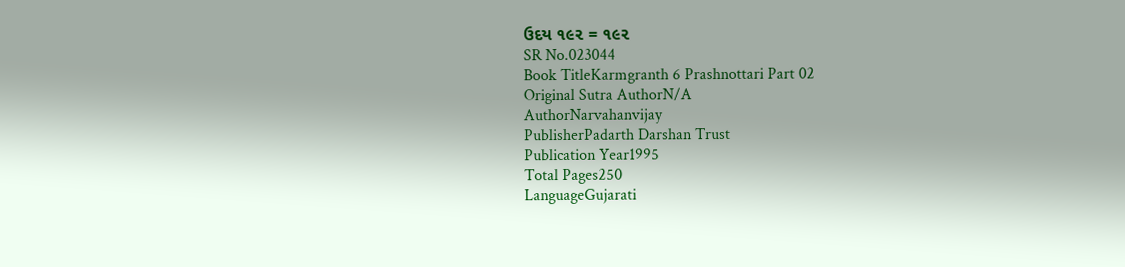ઉદય ૧૯૨ = ૧૯૨
SR No.023044
Book TitleKarmgranth 6 Prashnottari Part 02
Original Sutra AuthorN/A
AuthorNarvahanvijay
PublisherPadarth Darshan Trust
Publication Year1995
Total Pages250
LanguageGujarati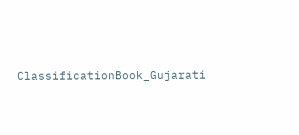ClassificationBook_Gujarati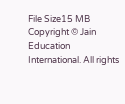File Size15 MB
Copyright © Jain Education International. All rights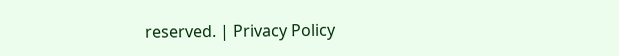reserved. | Privacy Policy